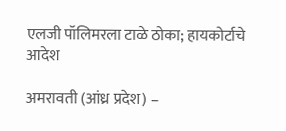एलजी पॉलिमरला टाळे ठोका; हायकोर्टाचे आदेश

अमरावती (आंध्र प्रदेश) –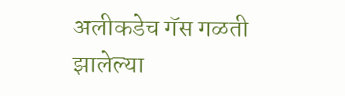अलीकडेच गॅस गळती झालेल्या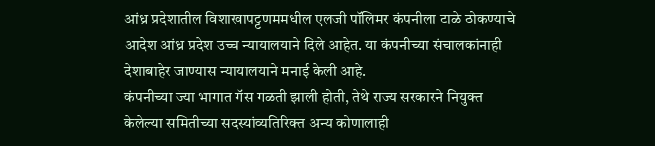आंध्र प्रदेशातील विशाखापट्टणममधील एलजी पॉलिमर कंपनीला टाळे ठोकण्याचे आदेश आंध्र प्रदेश उच्च न्यायालयाने दिले आहेत. या कंपनीच्या संचालकांनाही देशाबाहेर जाण्यास न्यायालयाने मनाई केली आहे.
कंपनीच्या ज्या भागात गॅस गळती झाली होती, तेथे राज्य सरकारने नियुक्त केलेल्या समितीच्या सदस्यांव्यतिरिक्त अन्य कोणालाही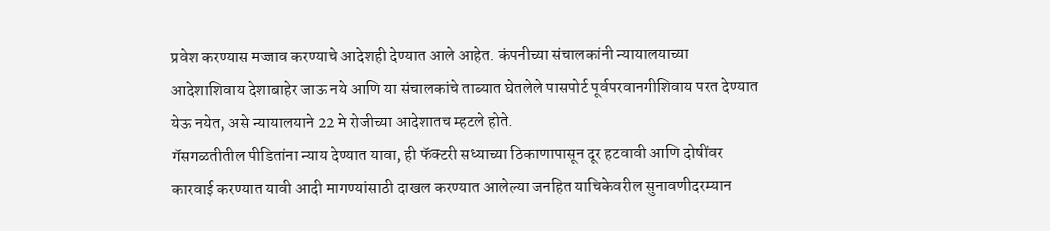प्रवेश करण्यास मज्जाव करण्याचे आदेशही देण्यात आले आहेत. कंपनीच्या संचालकांनी न्यायालयाच्या आदेशाशिवाय देशाबाहेर जाऊ नये आणि या संचालकांचे ताब्यात घेतलेले पासपोर्ट पूर्वपरवानगीशिवाय परत देण्यात येऊ नयेत, असे न्यायालयाने 22 मे रोजीच्या आदेशातच म्हटले होते.
गॅसगळतीतील पीडितांना न्याय देण्यात यावा, ही फॅक्टरी सध्याच्या ठिकाणापासून दूर हटवावी आणि दोषींवर कारवाई करण्यात यावी आदी मागण्यांसाठी दाखल करण्यात आलेल्या जनहित याचिकेवरील सुनावणीदरम्यान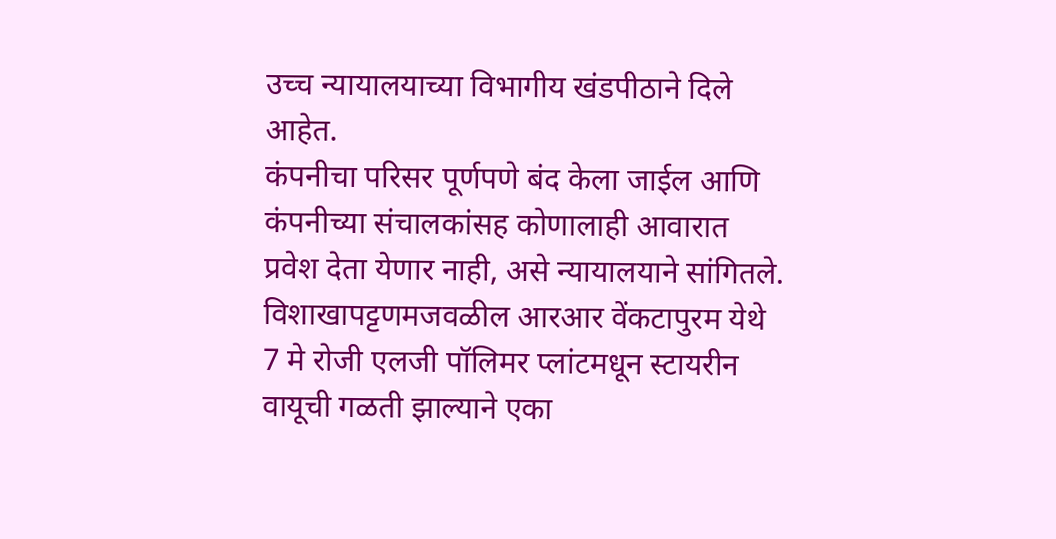उच्च न्यायालयाच्या विभागीय खंडपीठाने दिले आहेत.
कंपनीचा परिसर पूर्णपणे बंद केला जाईल आणि कंपनीच्या संचालकांसह कोणालाही आवारात प्रवेश देता येणार नाही, असे न्यायालयाने सांगितले.
विशाखापट्टणमजवळील आरआर वेंकटापुरम येथे 7 मे रोजी एलजी पॉलिमर प्लांटमधून स्टायरीन वायूची गळती झाल्याने एका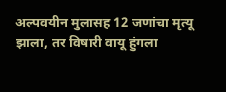अल्पवयीन मुलासह 12 जणांचा मृत्यू झाला, तर विषारी वायू हुंगला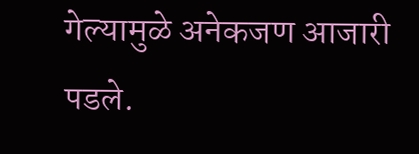गेल्यामुळे अनेकजण आजारी पडले.